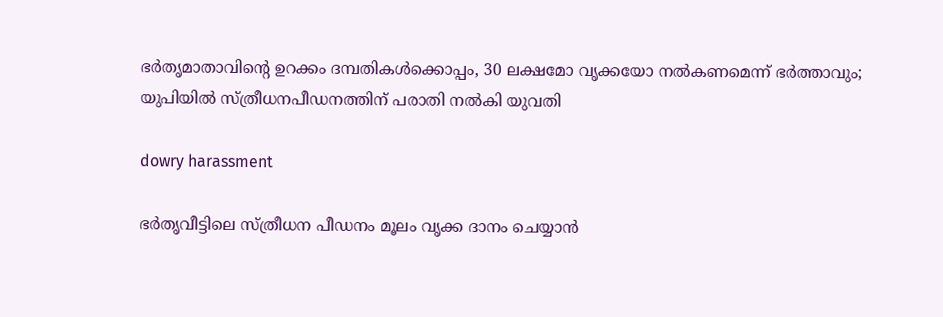ഭർതൃമാതാവിന്റെ ഉറക്കം ദമ്പതികൾക്കൊപ്പം, 30 ലക്ഷമോ വൃക്കയോ നൽകണമെന്ന് ഭർത്താവും; യുപിയിൽ സ്ത്രീധനപീഡനത്തിന് പരാതി നൽകി യുവതി

dowry harassment

ഭർതൃവീട്ടിലെ സ്ത്രീധന പീഡനം മൂലം വൃക്ക ദാനം ചെയ്യാൻ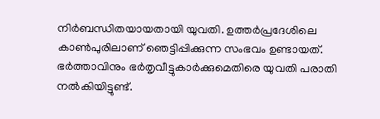നിർബന്ധിതയായതായി യുവതി. ഉത്തർപ്രദേശിലെ കാൺപുരിലാണ് ഞെട്ടിപ്പിക്കുന്ന സംഭവം ഉണ്ടായത്. ഭർത്താവിനും ഭർതൃവീട്ടുകാർക്കുമെതിരെ യുവതി പരാതി നൽകിയിട്ടുണ്ട്.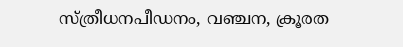സ്ത്രീധനപീഡനം, വഞ്ചന, ക്രൂരത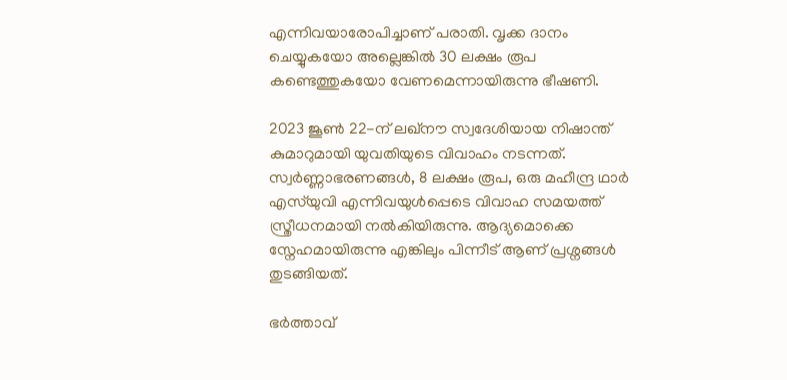എന്നിവയാരോപിച്ചാണ് പരാതി. വൃക്ക ദാനം ചെയ്യുകയോ അല്ലെങ്കിൽ 30 ലക്ഷം രൂപ കണ്ടെത്തുകയോ വേണമെന്നായിരുന്നു ഭീഷണി.

2023 ജൂൺ 22-ന് ലഖ്‌നൗ സ്വദേശിയായ നിഷാന്ത് കുമാറുമായി യുവതിയുടെ വിവാഹം നടന്നത്. സ്വർണ്ണാഭരണങ്ങൾ, 8 ലക്ഷം രൂപ, ഒരു മഹീന്ദ്ര ഥാർ എസ്‌യുവി എന്നിവയുൾപ്പെടെ വിവാഹ സമയത്ത് സ്ത്രീധനമായി നൽകിയിരുന്നു. ആദ്യമൊക്കെ സ്നേഹമായിരുന്നു എങ്കിലും പിന്നീട് ആണ് പ്രശ്നങ്ങൾ തുടങ്ങിയത്.

ഭർത്താവ്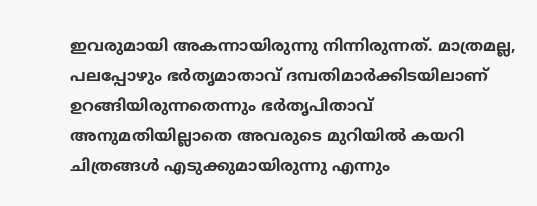ഇവരുമായി അകന്നായിരുന്നു നിന്നിരുന്നത്. മാത്രമല്ല, പലപ്പോഴും ഭർതൃമാതാവ് ദമ്പതിമാർക്കിടയിലാണ് ഉറങ്ങിയിരുന്നതെന്നും ഭർതൃപിതാവ് അനുമതിയില്ലാതെ അവരുടെ മുറിയിൽ കയറി ചിത്രങ്ങൾ എടുക്കുമായിരുന്നു എന്നും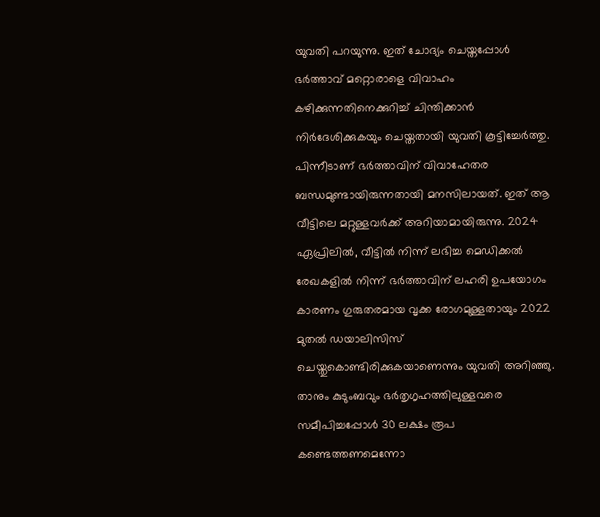യുവതി പറയുന്നു. ഇത് ചോദ്യം ചെയ്തപ്പോൾ ഭർത്താവ് മറ്റൊരാളെ വിവാഹം കഴിക്കുന്നതിനെക്കുറിച്ച് ചിന്തിക്കാൻ നിർദേശിക്കുകയും ചെയ്തതായി യുവതി കൂട്ടിച്ചേർത്തു. പിന്നീടാണ് ഭർത്താവിന് വിവാഹേതര ബന്ധമുണ്ടായിരുന്നതായി മനസിലായത്. ഇത് ആ വീട്ടിലെ മറ്റുള്ളവർക്ക് അറിയാമായിരുന്നു. 2024 ഏപ്രിലിൽ, വീട്ടിൽ നിന്ന് ലഭിച്ച മെഡിക്കൽ രേഖകളിൽ നിന്ന് ഭർത്താവിന് ലഹരി ഉപയോഗം കാരണം ഗുരുതരമായ വൃക്ക രോഗമുള്ളതായും 2022 മുതൽ ഡയാലിസിസ് ചെയ്തുകൊണ്ടിരിക്കുകയാണെന്നും യുവതി അറിഞ്ഞു. താനും കുടുംബവും ഭർതൃഗൃഹത്തിലുള്ളവരെ സമീപിച്ചപ്പോൾ 30 ലക്ഷം രൂപ കണ്ടെത്തണമെന്നോ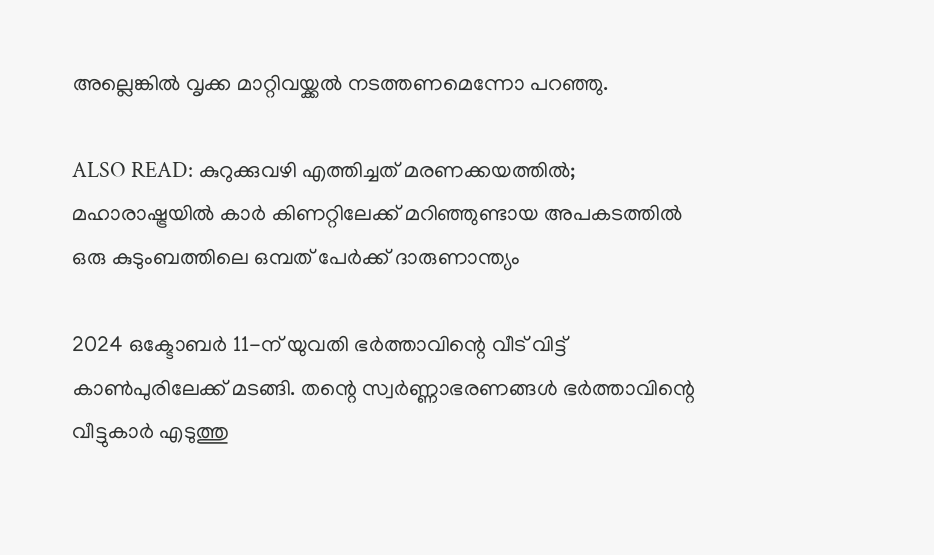അല്ലെങ്കിൽ വൃക്ക മാറ്റിവയ്ക്കൽ നടത്തണമെന്നോ പറഞ്ഞു.

ALSO READ: കുറുക്കുവഴി എത്തിച്ചത് മരണക്കയത്തിൽ; മഹാരാഷ്ട്രയിൽ കാർ കിണറ്റിലേക്ക് മറിഞ്ഞുണ്ടായ അപകടത്തിൽ ഒരു കുടുംബത്തിലെ ഒമ്പത് പേർക്ക് ദാരുണാന്ത്യം

2024 ഒക്ടോബർ 11-ന് യുവതി ഭർത്താവിന്റെ വീട് വിട്ട് കാൺപുരിലേക്ക് മടങ്ങി. തന്റെ സ്വർണ്ണാഭരണങ്ങൾ ഭർത്താവിന്റെ വീട്ടുകാർ എടുത്തു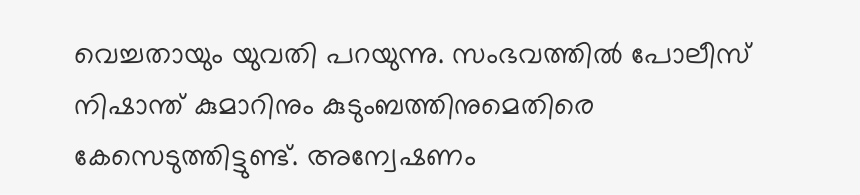വെച്ചതായും യുവതി പറയുന്നു. സംഭവത്തിൽ പോലീസ് നിഷാന്ത് കുമാറിനും കുടുംബത്തിനുമെതിരെ കേസെടുത്തിട്ടുണ്ട്. അന്വേഷണം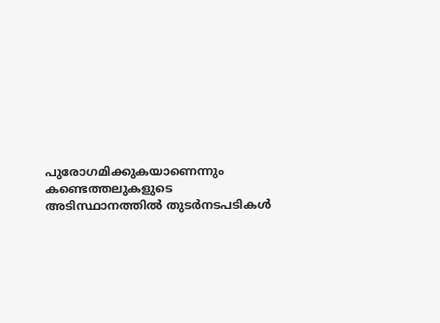പുരോഗമിക്കുകയാണെന്നും കണ്ടെത്തലുകളുടെ അടിസ്ഥാനത്തിൽ തുടർനടപടികൾ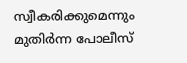സ്വീകരിക്കുമെന്നും മുതിർന്ന പോലീസ്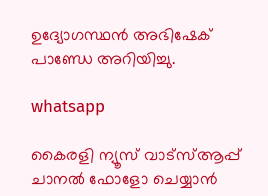ഉദ്യോഗസ്ഥൻ അഭിഷേക് പാണ്ഡേ അറിയിച്ചു.

whatsapp

കൈരളി ന്യൂസ് വാട്‌സ്ആപ്പ് ചാനല്‍ ഫോളോ ചെയ്യാന്‍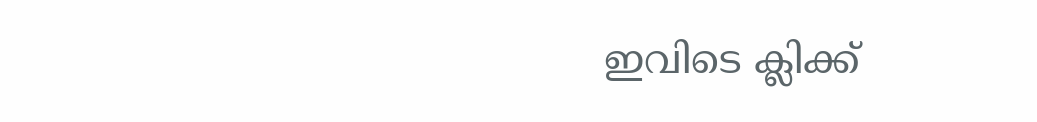ഇവിടെ ക്ലിക്ക്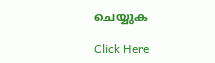ചെയ്യുക

Click Here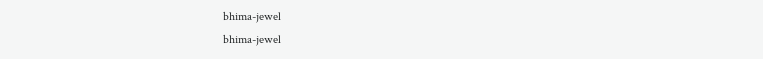bhima-jewel
bhima-jewel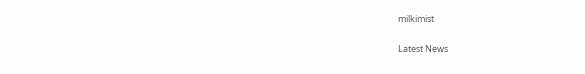milkimist

Latest News